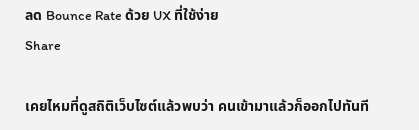ลด Bounce Rate ด้วย UX ที่ใช้ง่าย
Share

เคยไหมที่ดูสถิติเว็บไซต์แล้วพบว่า คนเข้ามาแล้วก็ออกไปทันที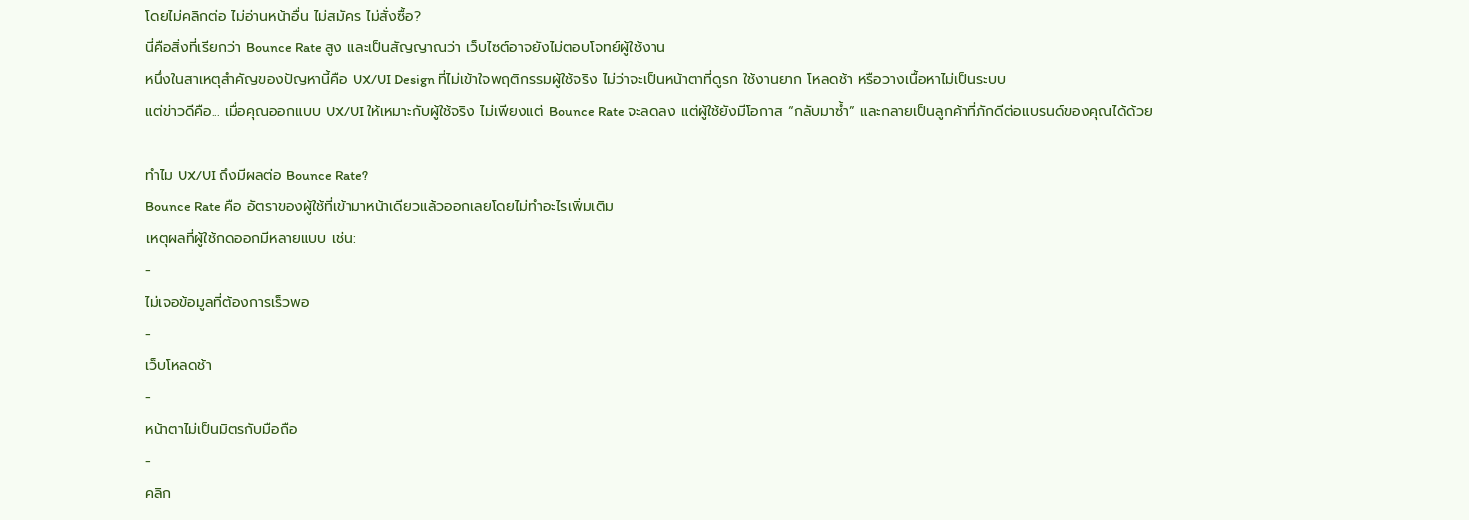โดยไม่คลิกต่อ ไม่อ่านหน้าอื่น ไม่สมัคร ไม่สั่งซื้อ?
นี่คือสิ่งที่เรียกว่า Bounce Rate สูง และเป็นสัญญาณว่า เว็บไซต์อาจยังไม่ตอบโจทย์ผู้ใช้งาน
หนึ่งในสาเหตุสำคัญของปัญหานี้คือ UX/UI Design ที่ไม่เข้าใจพฤติกรรมผู้ใช้จริง ไม่ว่าจะเป็นหน้าตาที่ดูรก ใช้งานยาก โหลดช้า หรือวางเนื้อหาไม่เป็นระบบ
แต่ข่าวดีคือ... เมื่อคุณออกแบบ UX/UI ให้เหมาะกับผู้ใช้จริง ไม่เพียงแต่ Bounce Rate จะลดลง แต่ผู้ใช้ยังมีโอกาส “กลับมาซ้ำ” และกลายเป็นลูกค้าที่ภักดีต่อแบรนด์ของคุณได้ด้วย

ทำไม UX/UI ถึงมีผลต่อ Bounce Rate?
Bounce Rate คือ อัตราของผู้ใช้ที่เข้ามาหน้าเดียวแล้วออกเลยโดยไม่ทำอะไรเพิ่มเติม
เหตุผลที่ผู้ใช้กดออกมีหลายแบบ เช่น:
-
ไม่เจอข้อมูลที่ต้องการเร็วพอ
-
เว็บโหลดช้า
-
หน้าตาไม่เป็นมิตรกับมือถือ
-
คลิก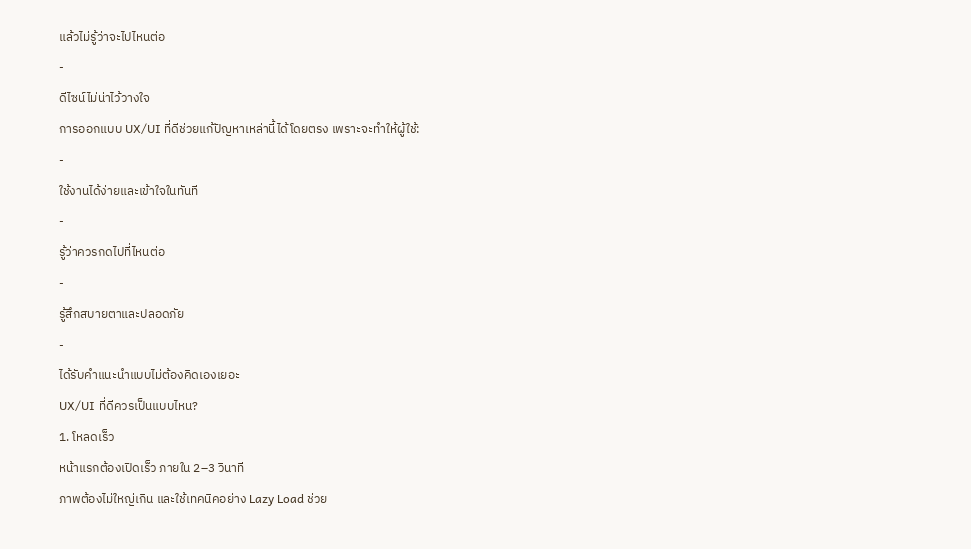แล้วไม่รู้ว่าจะไปไหนต่อ
-
ดีไซน์ไม่น่าไว้วางใจ
การออกแบบ UX/UI ที่ดีช่วยแก้ปัญหาเหล่านี้ได้โดยตรง เพราะจะทำให้ผู้ใช้:
-
ใช้งานได้ง่ายและเข้าใจในทันที
-
รู้ว่าควรกดไปที่ไหนต่อ
-
รู้สึกสบายตาและปลอดภัย
-
ได้รับคำแนะนำแบบไม่ต้องคิดเองเยอะ
UX/UI ที่ดีควรเป็นแบบไหน?
1. โหลดเร็ว
หน้าแรกต้องเปิดเร็ว ภายใน 2–3 วินาที
ภาพต้องไม่ใหญ่เกิน และใช้เทคนิคอย่าง Lazy Load ช่วย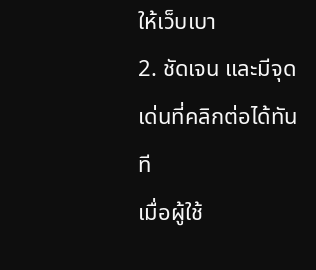ให้เว็บเบา
2. ชัดเจน และมีจุดเด่นที่คลิกต่อได้ทันที
เมื่อผู้ใช้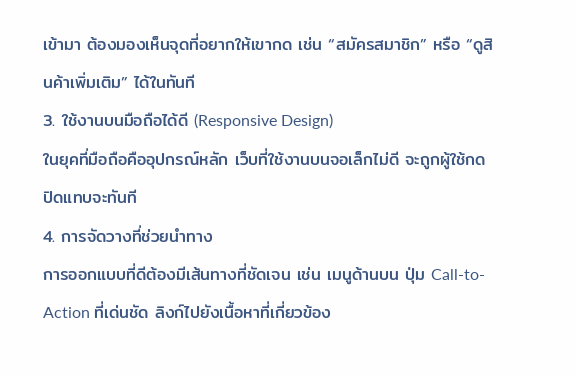เข้ามา ต้องมองเห็นจุดที่อยากให้เขากด เช่น “สมัครสมาชิก” หรือ “ดูสินค้าเพิ่มเติม” ได้ในทันที
3. ใช้งานบนมือถือได้ดี (Responsive Design)
ในยุคที่มือถือคืออุปกรณ์หลัก เว็บที่ใช้งานบนจอเล็กไม่ดี จะถูกผู้ใช้กดปิดแทบจะทันที
4. การจัดวางที่ช่วยนำทาง
การออกแบบที่ดีต้องมีเส้นทางที่ชัดเจน เช่น เมนูด้านบน ปุ่ม Call-to-Action ที่เด่นชัด ลิงก์ไปยังเนื้อหาที่เกี่ยวข้อง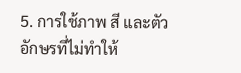5. การใช้ภาพ สี และตัวอักษรที่ไม่ทำให้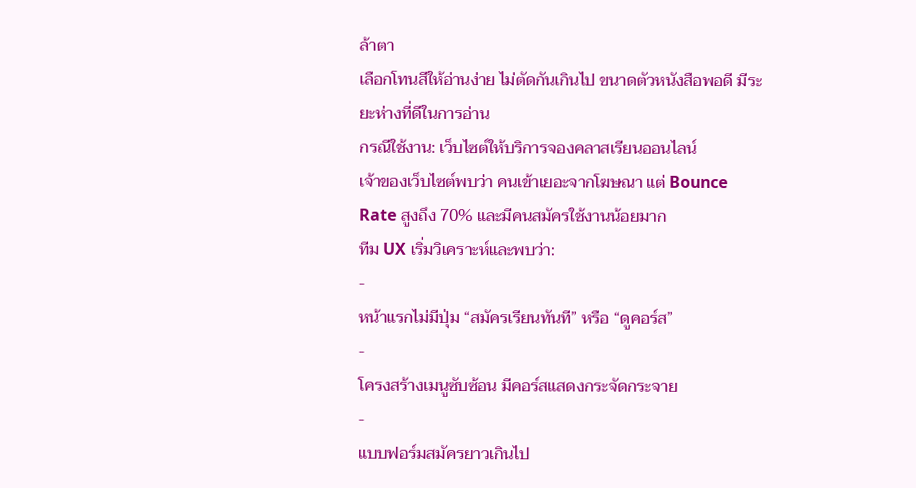ล้าตา
เลือกโทนสีให้อ่านง่าย ไม่ตัดกันเกินไป ขนาดตัวหนังสือพอดี มีระยะห่างที่ดีในการอ่าน
กรณีใช้งาน: เว็บไซต์ให้บริการจองคลาสเรียนออนไลน์
เจ้าของเว็บไซต์พบว่า คนเข้าเยอะจากโฆษณา แต่ Bounce Rate สูงถึง 70% และมีคนสมัครใช้งานน้อยมาก
ทีม UX เริ่มวิเคราะห์และพบว่า:
-
หน้าแรกไม่มีปุ่ม “สมัครเรียนทันที” หรือ “ดูคอร์ส”
-
โครงสร้างเมนูซับซ้อน มีคอร์สแสดงกระจัดกระจาย
-
แบบฟอร์มสมัครยาวเกินไป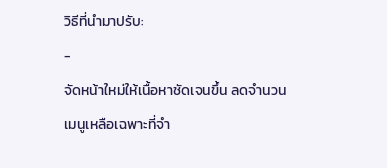วิธีที่นำมาปรับ:
-
จัดหน้าใหม่ให้เนื้อหาชัดเจนขึ้น ลดจำนวนเมนูเหลือเฉพาะที่จำ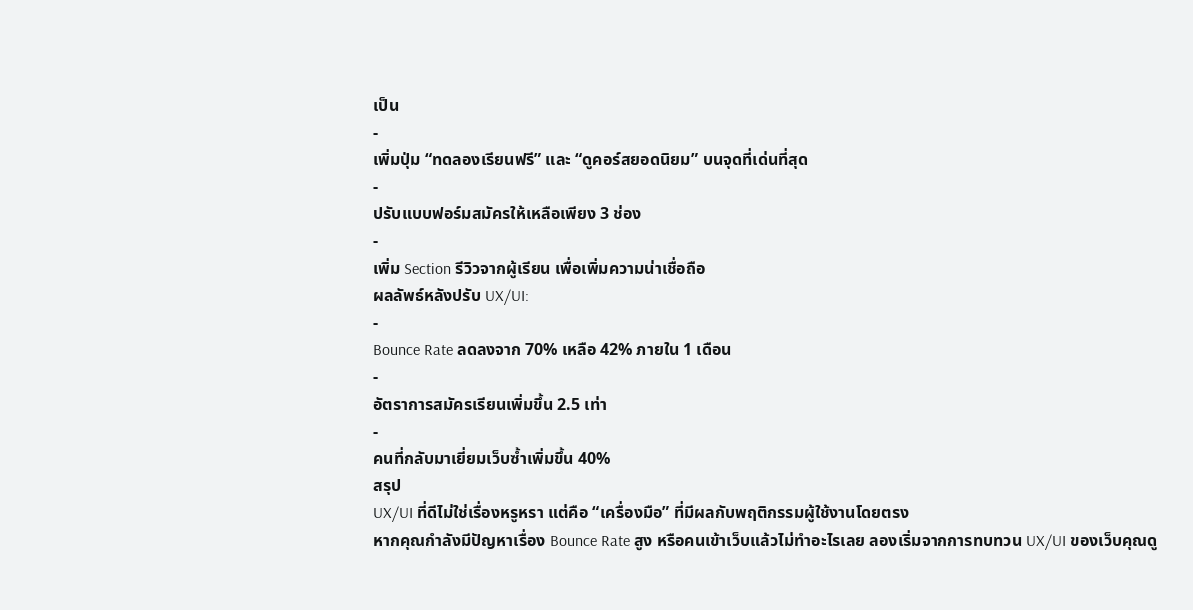เป็น
-
เพิ่มปุ่ม “ทดลองเรียนฟรี” และ “ดูคอร์สยอดนิยม” บนจุดที่เด่นที่สุด
-
ปรับแบบฟอร์มสมัครให้เหลือเพียง 3 ช่อง
-
เพิ่ม Section รีวิวจากผู้เรียน เพื่อเพิ่มความน่าเชื่อถือ
ผลลัพธ์หลังปรับ UX/UI:
-
Bounce Rate ลดลงจาก 70% เหลือ 42% ภายใน 1 เดือน
-
อัตราการสมัครเรียนเพิ่มขึ้น 2.5 เท่า
-
คนที่กลับมาเยี่ยมเว็บซ้ำเพิ่มขึ้น 40%
สรุป
UX/UI ที่ดีไม่ใช่เรื่องหรูหรา แต่คือ “เครื่องมือ” ที่มีผลกับพฤติกรรมผู้ใช้งานโดยตรง
หากคุณกำลังมีปัญหาเรื่อง Bounce Rate สูง หรือคนเข้าเว็บแล้วไม่ทำอะไรเลย ลองเริ่มจากการทบทวน UX/UI ของเว็บคุณดู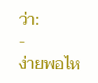ว่า:
-
ง่ายพอไห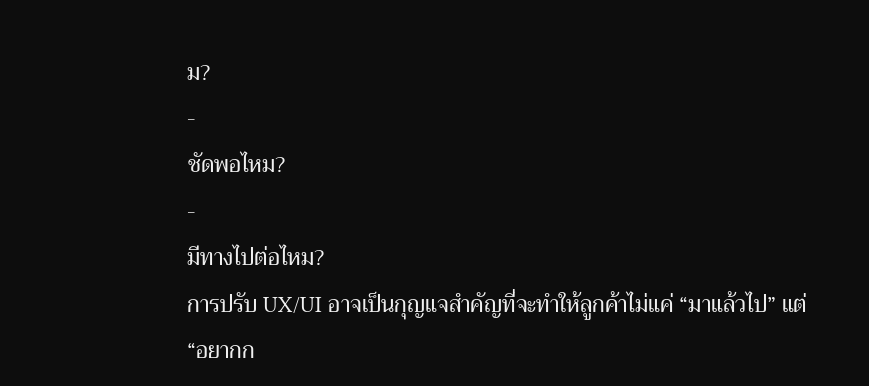ม?
-
ชัดพอไหม?
-
มีทางไปต่อไหม?
การปรับ UX/UI อาจเป็นกุญแจสำคัญที่จะทำให้ลูกค้าไม่แค่ “มาแล้วไป” แต่ “อยากก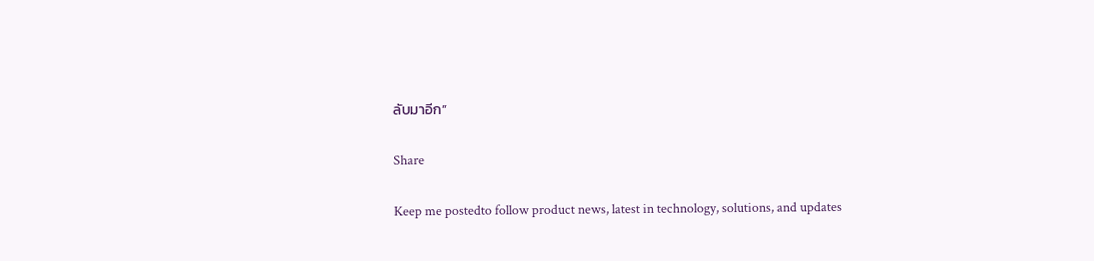ลับมาอีก”

Share

Keep me postedto follow product news, latest in technology, solutions, and updates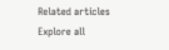Related articles
Explore all